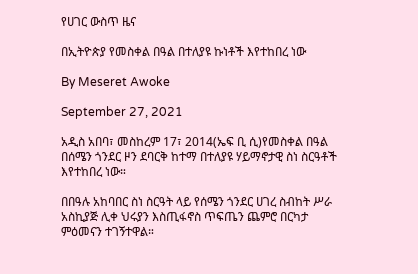የሀገር ውስጥ ዜና

በኢትዮጵያ የመስቀል በዓል በተለያዩ ኩነቶች እየተከበረ ነው

By Meseret Awoke

September 27, 2021

አዲስ አበባ፣ መስከረም 17፣ 2014(ኤፍ ቢ ሲ)የመስቀል በዓል በሰሜን ጎንደር ዞን ደባርቅ ከተማ በተለያዩ ሃይማኖታዊ ስነ ስርዓቶች እየተከበረ ነው።

በበዓሉ አከባበር ስነ ስርዓት ላይ የሰሜን ጎንደር ሀገረ ስብከት ሥራ አስኪያጅ ሊቀ ህሩያን እስጢፋኖስ ጥፍጤን ጨምሮ በርካታ ምዕመናን ተገኝተዋል።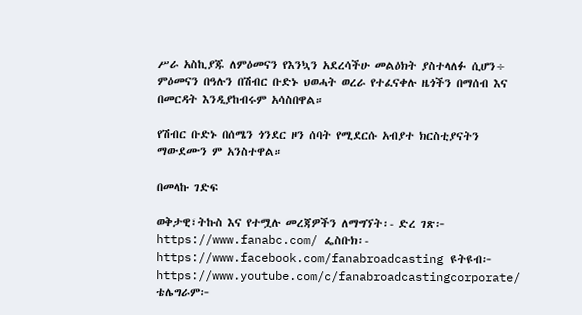ሥራ አስኪያጁ ለምዕመናን የእንኳን አደረሳችሁ መልዕክት ያስተላለፉ ሲሆን÷ ምዕመናን በዓሉን በሽብር ቡድኑ ህወሓት ወረራ የተፈናቀሉ ዜጎችን በማሰብ እና በመርዳት እንዲያከብሩም አሳስበዋል።

የሽብር ቡድኑ በሰሜን ጎንደር ዞን ሰባት የሚደርሱ አብያተ ክርስቲያናትን ማውደሙን ም አንስተዋል።

በመላኩ ገድፍ

ወቅታዊ፣ትኩስ እና የተሟሉ መረጃዎችን ለማግኘት፡- ድረ ገጽ፦ https://www.fanabc.com/ ፌስቡክ፡- https://www.facebook.com/fanabroadcasting ዩትዩብ፦ https://www.youtube.com/c/fanabroadcastingcorporate/ ቴሌግራም፦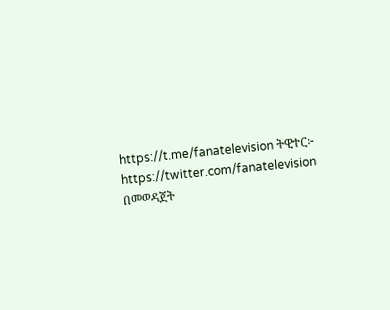https://t.me/fanatelevision ትዊተር፦ https://twitter.com/fanatelevision በመወዳጀት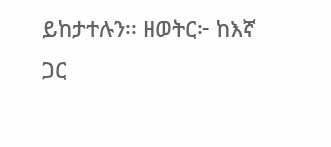ይከታተሉን፡፡ ዘወትር፦ ከእኛ ጋር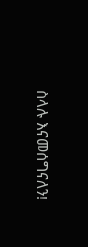ስላሉ እናመሰግናለን!